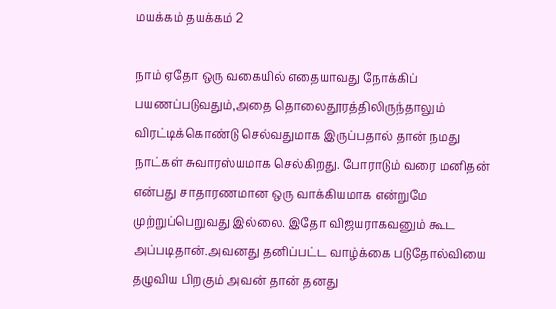மயக்கம் தயக்கம் 2

நாம் ஏதோ ஒரு வகையில் எதையாவது நோக்கிப் பயணப்படுவதும்,அதை தொலைதூரத்திலிருந்தாலும் விரட்டிக்கொண்டு செல்வதுமாக இருப்பதால் தான் நமது நாட்கள் சுவாரஸ்யமாக செல்கிறது. போராடும் வரை மனிதன் என்பது சாதாரணமான ஒரு வாக்கியமாக என்றுமே முற்றுப்பெறுவது இல்லை. இதோ விஜயராகவனும் கூட அப்படிதான்.அவனது தனிப்பட்ட வாழ்க்கை படுதோல்வியை தழுவிய பிறகும் அவன் தான் தனது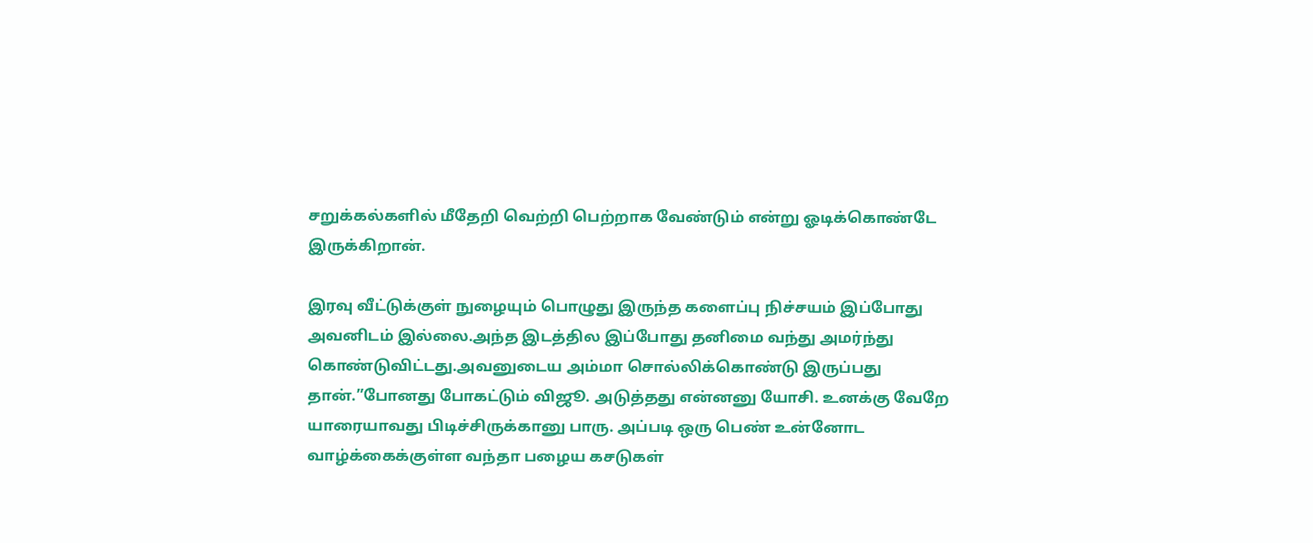சறுக்கல்களில் மீதேறி வெற்றி பெற்றாக வேண்டும் என்று ஓடிக்கொண்டே இருக்கிறான்.

இரவு வீட்டுக்குள் நுழையும் பொழுது இருந்த களைப்பு நிச்சயம் இப்போது அவனிடம் இல்லை.அந்த இடத்தில இப்போது தனிமை வந்து அமர்ந்து கொண்டுவிட்டது.அவனுடைய அம்மா சொல்லிக்கொண்டு இருப்பது தான்.”போனது போகட்டும் விஜூ. அடுத்தது என்னனு யோசி. உனக்கு வேறே யாரையாவது பிடிச்சிருக்கானு பாரு. அப்படி ஒரு பெண் உன்னோட வாழ்க்கைக்குள்ள வந்தா பழைய கசடுகள்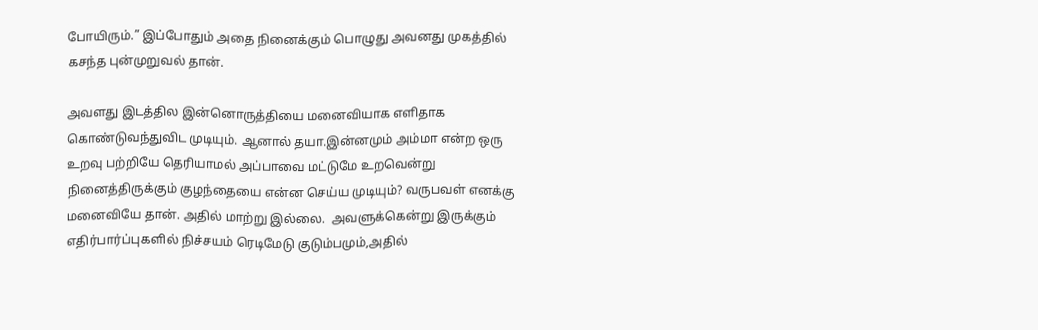போயிரும்.” இப்போதும் அதை நினைக்கும் பொழுது அவனது முகத்தில் கசந்த புன்முறுவல் தான்.

அவளது இடத்தில இன்னொருத்தியை மனைவியாக எளிதாக கொண்டுவந்துவிட முடியும். ஆனால் தயா.இன்னமும் அம்மா என்ற ஒரு உறவு பற்றியே தெரியாமல் அப்பாவை மட்டுமே உறவென்று நினைத்திருக்கும் குழந்தையை என்ன செய்ய முடியும்? வருபவள் எனக்கு மனைவியே தான். அதில் மாற்று இல்லை.  அவளுக்கென்று இருக்கும் எதிர்பார்ப்புகளில் நிச்சயம் ரெடிமேடு குடும்பமும்,அதில்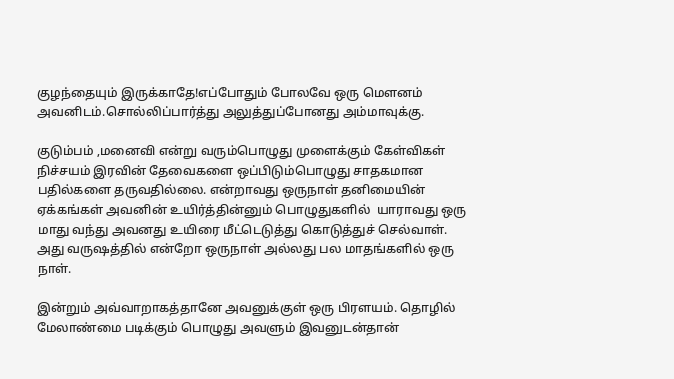குழந்தையும் இருக்காதே!எப்போதும் போலவே ஒரு மௌனம் அவனிடம்.சொல்லிப்பார்த்து அலுத்துப்போனது அம்மாவுக்கு.

குடும்பம் ,மனைவி என்று வரும்பொழுது முளைக்கும் கேள்விகள் நிச்சயம் இரவின் தேவைகளை ஒப்பிடும்பொழுது சாதகமான பதில்களை தருவதில்லை. என்றாவது ஒருநாள் தனிமையின் ஏக்கங்கள் அவனின் உயிர்த்தின்னும் பொழுதுகளில்  யாராவது ஒரு மாது வந்து அவனது உயிரை மீட்டெடுத்து கொடுத்துச் செல்வாள். அது வருஷத்தில் என்றோ ஒருநாள் அல்லது பல மாதங்களில் ஒரு நாள்.

இன்றும் அவ்வாறாகத்தானே அவனுக்குள் ஒரு பிரளயம். தொழில் மேலாண்மை படிக்கும் பொழுது அவளும் இவனுடன்தான்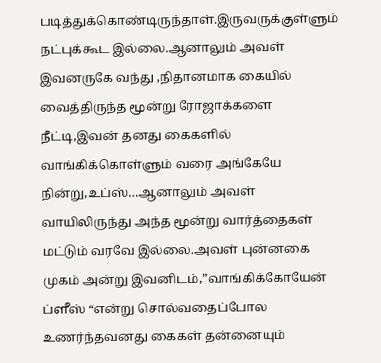படித்துக்கொண்டிருந்தாள்.இருவருக்குள்ளும் நட்புக்கூட இல்லை.ஆனாலும் அவள் இவனருகே வந்து ,நிதானமாக கையில் வைத்திருந்த மூன்று ரோஜாக்களை நீட்டி,இவன் தனது கைகளில் வாங்கிக்கொள்ளும் வரை அங்கேயே நின்று,உப்ஸ்…ஆனாலும் அவள் வாயிலிருந்து அந்த மூன்று வார்த்தைகள் மட்டும் வரவே இல்லை.அவள் புன்னகை முகம் அன்று இவனிடம்,”வாங்கிக்கோயேன் ப்ளீஸ் “என்று சொல்வதைப்போல உணர்ந்தவனது கைகள் தன்னையும்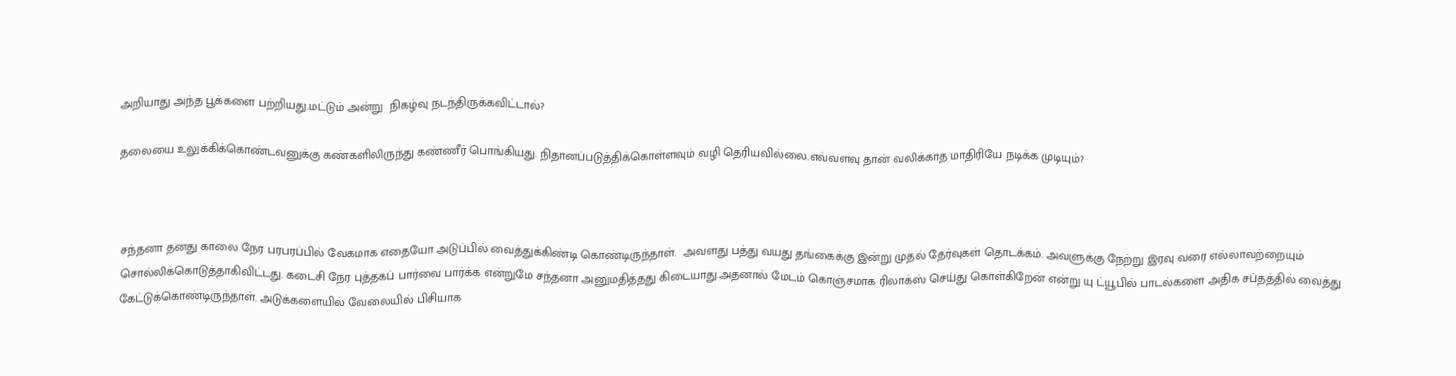அறியாது அந்த பூக்களை பற்றியது.மட்டும் அன்று  நிகழ்வு நடந்திருக்கவிட்டால்?

தலையை உலுக்கிக்கொண்டவனுக்கு கண்களிலிருந்து கண்ணீர் பொங்கியது. நிதானப்படுத்திக்கொள்ளவும் வழி தெரியவில்லை.எவ்வளவு தான் வலிக்காத மாதிரியே நடிக்க முடியும்?



சந்தனா தனது காலை நேர பரபரப்பில் வேகமாக எதையோ அடுப்பில் வைத்துக்கிண்டி கொண்டிருந்தாள்.  அவளது பத்து வயது தங்கைக்கு இன்று முதல் தேர்வுகள் தொடக்கம். அவளுக்கு நேற்று இரவு வரை எல்லாவற்றையும் சொல்லிக்கொடுத்தாகிவிட்டது. கடைசி நேர புத்தகப் பார்வை பார்க்க என்றுமே சந்தனா அனுமதித்தது கிடையாது.அதனால் மேடம் கொஞ்சமாக ரிலாக்ஸ் செய்து கொள்கிறேன் என்று யு ட்யூபில் பாடல்களை அதிக சப்தத்தில் வைத்து கேட்டுக்கொண்டிருந்தாள். அடுக்களையில் வேலையில் பிசியாக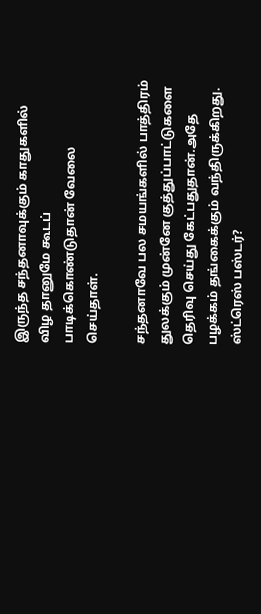இருந்த சந்தனாவுக்கும் காதுகளில் விழ தானுமே கூடப் பாடிக்கொண்டுதான் வேலை செய்தாள்.

சந்தனாவே பல சமயங்களில் பாத்திரம் துலக்கும் முன்னே குத்துப்பாட்டுகளை தெரிவு செய்து கேட்பதுதான்.அதே பழக்கம் தங்கைக்கும் வந்திருக்கிறது. ஸ்ட்ரெஸ் பஸ்டர்?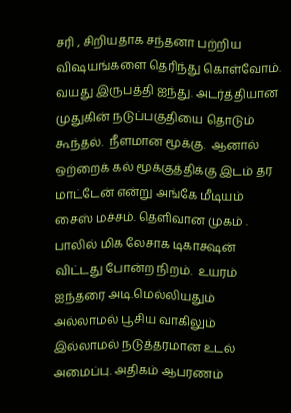சரி , சிறியதாக சந்தனா பற்றிய விஷயங்களை தெரிந்து கொள்வோம். வயது இருபத்தி ஐந்து. அடர்த்தியான முதுகின் நடுப்பகுதியை தொடும் கூந்தல்.  நீளமான மூக்கு.  ஆனால் ஒற்றைக் கல் மூக்குத்திக்கு இடம் தர மாட்டேன் என்று அங்கே மீடியம் சைஸ் மச்சம். தெளிவான முகம் . பாலில் மிக லேசாக டிகாக்ஷன் விட்டது போன்ற நிறம்.  உயரம் ஐந்தரை அடி.மெல்லியதும் அல்லாமல் பூசிய வாகிலும் இல்லாமல் நடுத்தரமான உடல் அமைப்பு. அதிகம் ஆபரணம்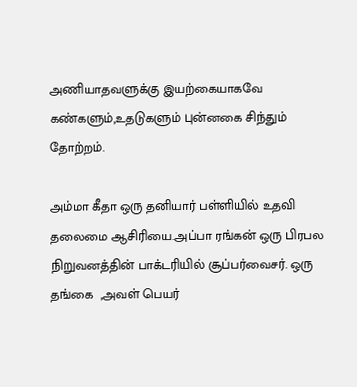அணியாதவளுக்கு இயற்கையாகவே கண்களும்,உதடுகளும் புன்னகை சிந்தும் தோற்றம்.

அம்மா கீதா ஒரு தனியார் பள்ளியில் உதவி தலைமை ஆசிரியை.அப்பா ரங்கன் ஒரு பிரபல நிறுவனத்தின் பாக்டரியில் சூப்பர்வைசர். ஒரு தங்கை  ,அவள் பெயர்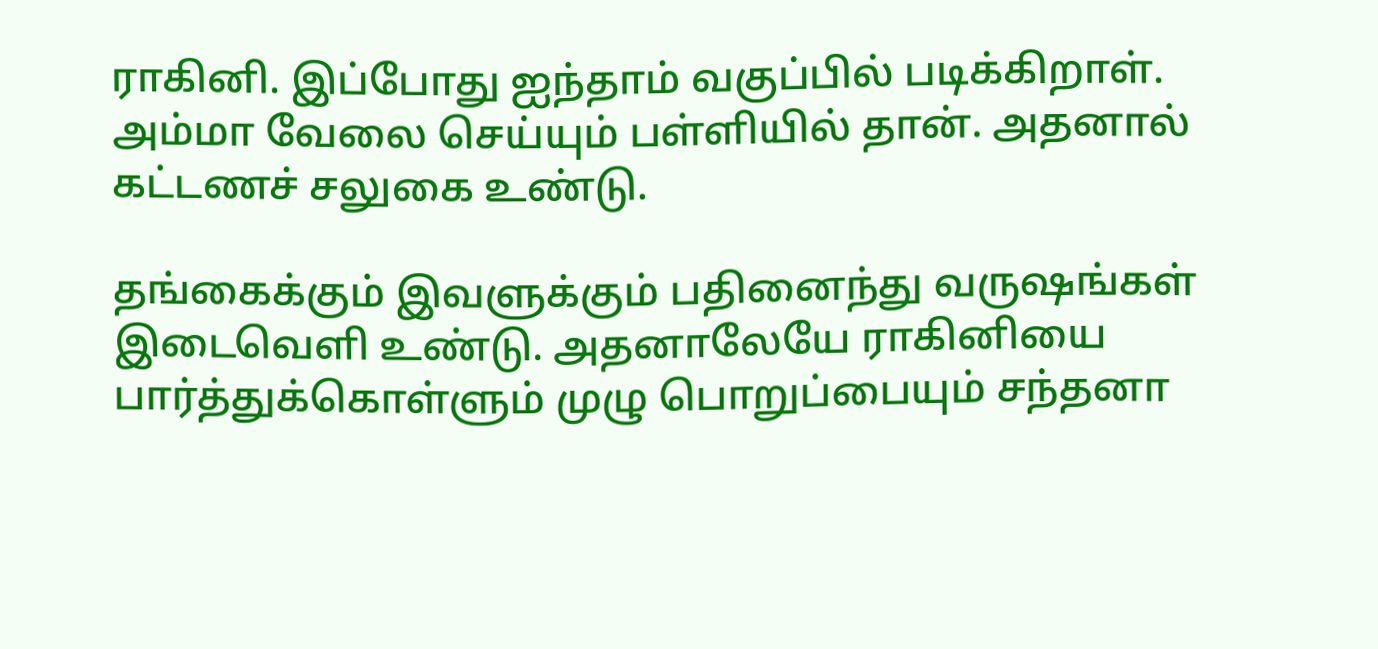ராகினி. இப்போது ஐந்தாம் வகுப்பில் படிக்கிறாள். அம்மா வேலை செய்யும் பள்ளியில் தான். அதனால் கட்டணச் சலுகை உண்டு.

தங்கைக்கும் இவளுக்கும் பதினைந்து வருஷங்கள் இடைவெளி உண்டு. அதனாலேயே ராகினியை பார்த்துக்கொள்ளும் முழு பொறுப்பையும் சந்தனா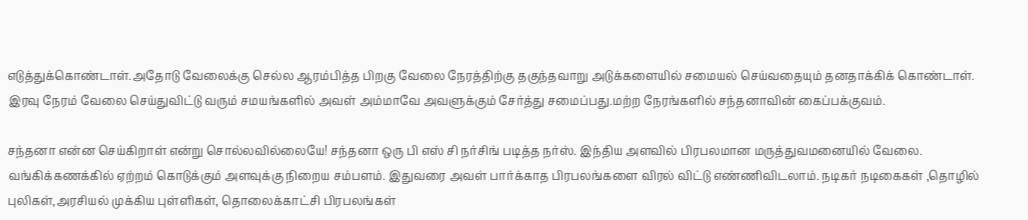எடுத்துக்கொண்டாள்.அதோடு வேலைக்கு செல்ல ஆரம்பித்த பிறகு வேலை நேரத்திற்கு தகுந்தவாறு அடுக்களையில் சமையல் செய்வதையும் தனதாக்கிக் கொண்டாள். இரவு நேரம் வேலை செய்துவிட்டு வரும் சமயங்களில் அவள் அம்மாவே அவளுக்கும் சேர்த்து சமைப்பது.மற்ற நேரங்களில் சந்தனாவின் கைப்பக்குவம்.

சந்தனா என்ன செய்கிறாள் என்று சொல்லவில்லையே! சந்தனா ஒரு பி எஸ் சி நர்சிங் படித்த நர்ஸ். இந்திய அளவில் பிரபலமான மருத்துவமனையில் வேலை. வங்கிக்கணக்கில் ஏற்றம் கொடுக்கும் அளவுக்கு நிறைய சம்பளம். இதுவரை அவள் பார்க்காத பிரபலங்களை விரல் விட்டு எண்ணிவிடலாம். நடிகர் நடிகைகள் ,தொழில் புலிகள்,அரசியல் முக்கிய புள்ளிகள், தொலைக்காட்சி பிரபலங்கள்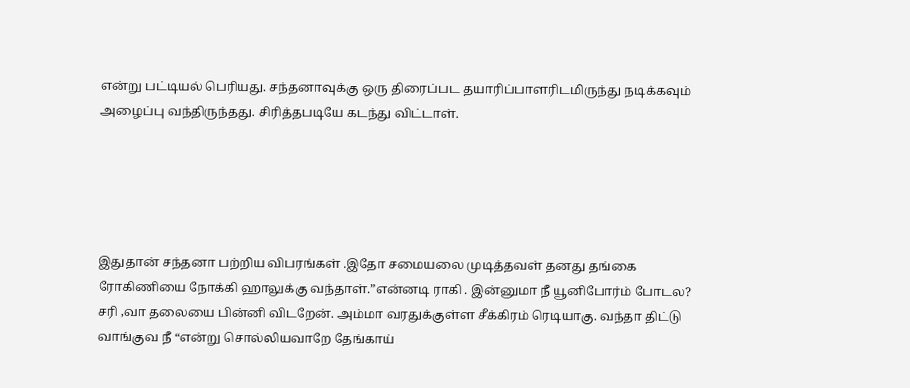என்று பட்டியல் பெரியது. சந்தனாவுக்கு ஒரு திரைப்பட தயாரிப்பாளரிடமிருந்து நடிக்கவும் அழைப்பு வந்திருந்தது. சிரித்தபடியே கடந்து விட்டாள்.





இதுதான் சந்தனா பற்றிய விபரங்கள் .இதோ சமையலை முடித்தவள் தனது தங்கை ரோகிணியை நோக்கி ஹாலுக்கு வந்தாள்.”என்னடி ராகி . இன்னுமா நீ யூனிபோர்ம் போடல? சரி ,வா தலையை பின்னி விடறேன். அம்மா வரதுக்குள்ள சீக்கிரம் ரெடியாகு. வந்தா திட்டு வாங்குவ நீ “என்று சொல்லியவாறே தேங்காய்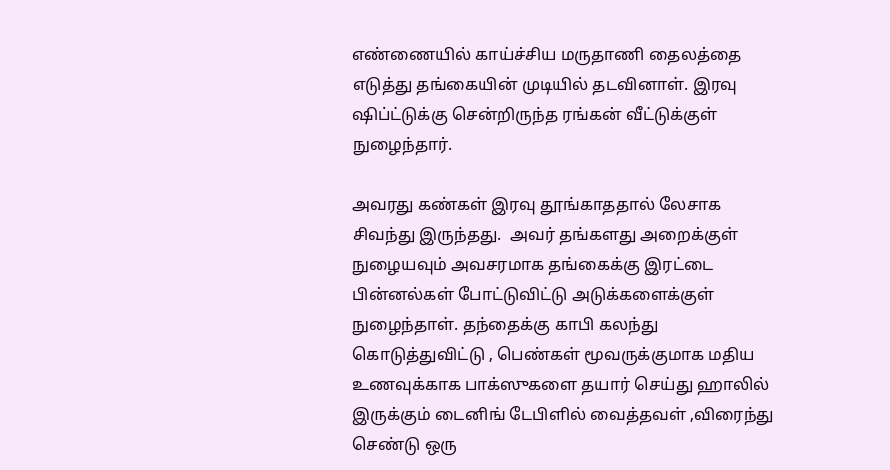எண்ணையில் காய்ச்சிய மருதாணி தைலத்தை எடுத்து தங்கையின் முடியில் தடவினாள். இரவு ஷிப்ட்டுக்கு சென்றிருந்த ரங்கன் வீட்டுக்குள் நுழைந்தார்.

அவரது கண்கள் இரவு தூங்காததால் லேசாக சிவந்து இருந்தது.  அவர் தங்களது அறைக்குள் நுழையவும் அவசரமாக தங்கைக்கு இரட்டை பின்னல்கள் போட்டுவிட்டு அடுக்களைக்குள் நுழைந்தாள். தந்தைக்கு காபி கலந்து கொடுத்துவிட்டு , பெண்கள் மூவருக்குமாக மதிய உணவுக்காக பாக்ஸுகளை தயார் செய்து ஹாலில் இருக்கும் டைனிங் டேபிளில் வைத்தவள் ,விரைந்து செண்டு ஒரு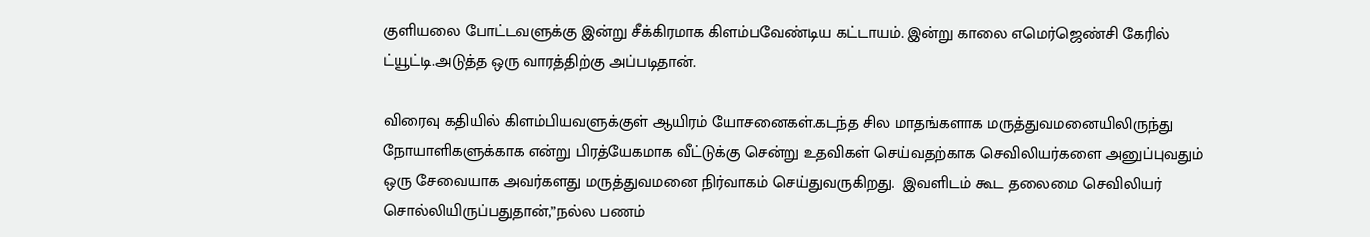குளியலை போட்டவளுக்கு இன்று சீக்கிரமாக கிளம்பவேண்டிய கட்டாயம். இன்று காலை எமெர்ஜெண்சி கேரில் ட்யூட்டி.அடுத்த ஒரு வாரத்திற்கு அப்படிதான்.

விரைவு கதியில் கிளம்பியவளுக்குள் ஆயிரம் யோசனைகள்.கடந்த சில மாதங்களாக மருத்துவமனையிலிருந்து நோயாளிகளுக்காக என்று பிரத்யேகமாக வீட்டுக்கு சென்று உதவிகள் செய்வதற்காக செவிலியர்களை அனுப்புவதும் ஒரு சேவையாக அவர்களது மருத்துவமனை நிர்வாகம் செய்துவருகிறது.  இவளிடம் கூட தலைமை செவிலியர் சொல்லியிருப்பதுதான்,”நல்ல பணம்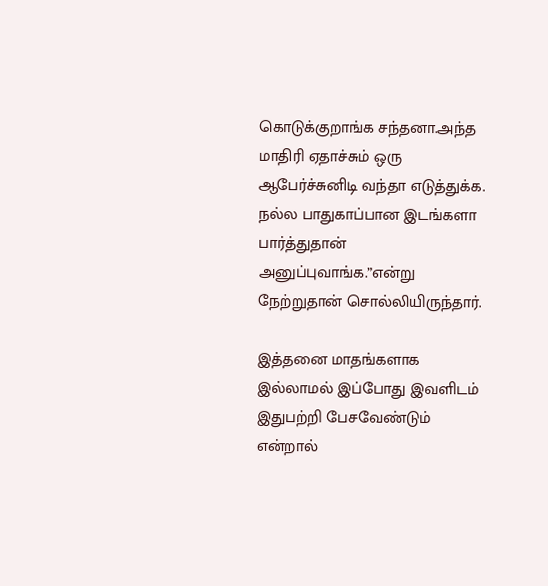கொடுக்குறாங்க சந்தனா.அந்த மாதிரி ஏதாச்சும் ஒரு ஆபேர்ச்சுனிடி வந்தா எடுத்துக்க. நல்ல பாதுகாப்பான இடங்களா பார்த்துதான் அனுப்புவாங்க.”என்று நேற்றுதான் சொல்லியிருந்தார்.

இத்தனை மாதங்களாக இல்லாமல் இப்போது இவளிடம் இதுபற்றி பேசவேண்டும் என்றால்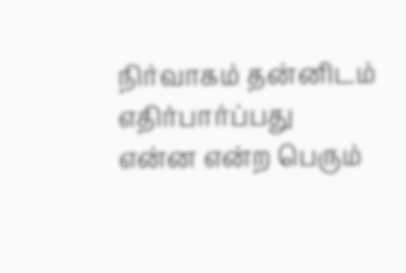நிர்வாகம் தன்னிடம் எதிர்பார்ப்பது என்ன என்ற பெரும்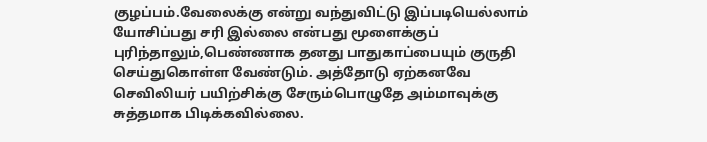குழப்பம்.வேலைக்கு என்று வந்துவிட்டு இப்படியெல்லாம் யோசிப்பது சரி இல்லை என்பது மூளைக்குப் புரிந்தாலும்,பெண்ணாக தனது பாதுகாப்பையும் குருதி செய்துகொள்ள வேண்டும். அத்தோடு ஏற்கனவே செவிலியர் பயிற்சிக்கு சேரும்பொழுதே அம்மாவுக்கு சுத்தமாக பிடிக்கவில்லை.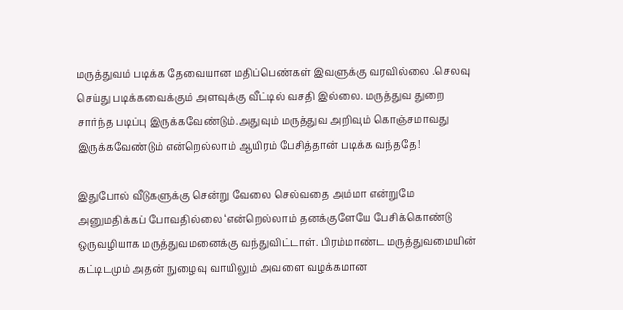மருத்துவம் படிக்க தேவையான மதிப்பெண்கள் இவளுக்கு வரவில்லை .செலவு செய்து படிக்கவைக்கும் அளவுக்கு வீட்டில் வசதி இல்லை. மருத்துவ துறை சார்ந்த படிப்பு இருக்கவேண்டும்.அதுவும் மருத்துவ அறிவும் கொஞ்சமாவது இருக்கவேண்டும் என்றெல்லாம் ஆயிரம் பேசித்தான் படிக்க வந்ததே!

இதுபோல் வீடுகளுக்கு சென்று வேலை செல்வதை அம்மா என்றுமே அனுமதிக்கப் போவதில்லை ‘என்றெல்லாம் தனக்குளேயே பேசிக்கொண்டு ஒருவழியாக மருத்துவமனைக்கு வந்துவிட்டாள். பிரம்மாண்ட மருத்துவமையின் கட்டிடமும் அதன் நுழைவு வாயிலும் அவளை வழக்கமான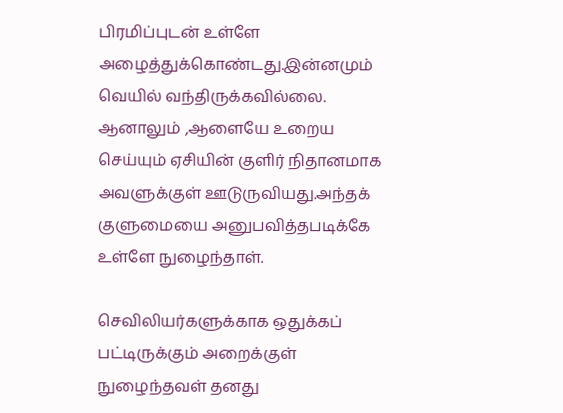பிரமிப்புடன் உள்ளே அழைத்துக்கொண்டது.இன்னமும் வெயில் வந்திருக்கவில்லை. ஆனாலும் ,ஆளையே உறைய செய்யும் ஏசியின் குளிர் நிதானமாக அவளுக்குள் ஊடுருவியது.அந்தக் குளுமையை அனுபவித்தபடிக்கே  உள்ளே நுழைந்தாள்.

செவிலியர்களுக்காக ஒதுக்கப் பட்டிருக்கும் அறைக்குள் நுழைந்தவள் தனது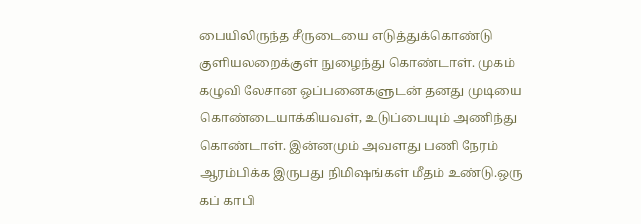பையிலிருந்த சீருடையை எடுத்துக்கொண்டு குளியலறைக்குள் நுழைந்து கொண்டாள். முகம் கழுவி லேசான ஒப்பனைகளுடன் தனது முடியை கொண்டையாக்கியவள், உடுப்பையும் அணிந்து கொண்டாள். இன்னமும் அவளது பணி நேரம் ஆரம்பிக்க இருபது நிமிஷங்கள் மீதம் உண்டு.ஒரு கப் காபி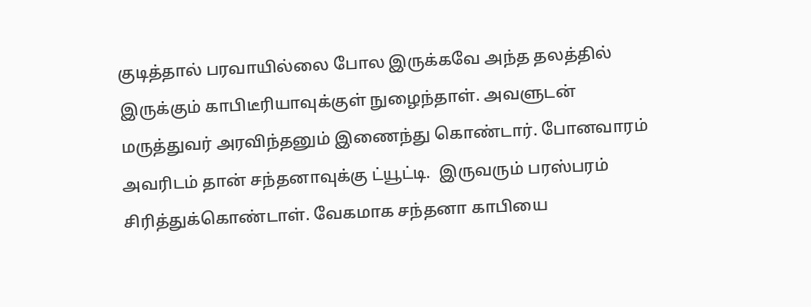குடித்தால் பரவாயில்லை போல இருக்கவே அந்த தலத்தில் இருக்கும் காபிடீரியாவுக்குள் நுழைந்தாள். அவளுடன் மருத்துவர் அரவிந்தனும் இணைந்து கொண்டார். போனவாரம் அவரிடம் தான் சந்தனாவுக்கு ட்யூட்டி.  இருவரும் பரஸ்பரம் சிரித்துக்கொண்டாள். வேகமாக சந்தனா காபியை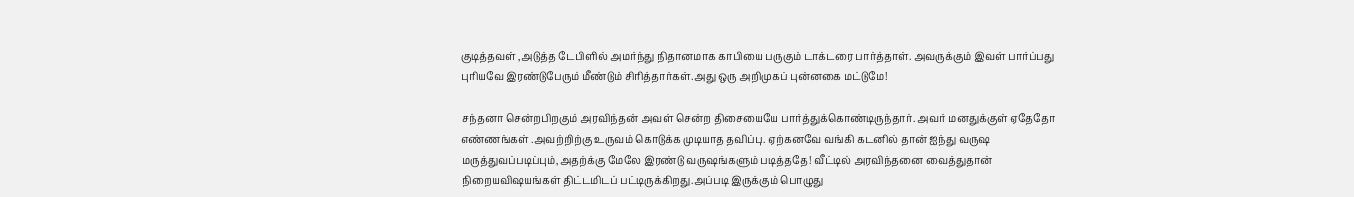குடித்தவள் ,அடுத்த டேபிளில் அமர்ந்து நிதானமாக காபியை பருகும் டாக்டரை பார்த்தாள். அவருக்கும் இவள் பார்ப்பது புரியவே இரண்டுபேரும் மீண்டும் சிரித்தார்கள்.அது ஒரு அறிமுகப் புன்னகை மட்டுமே!

சந்தனா சென்றபிறகும் அரவிந்தன் அவள் சென்ற திசையையே பார்த்துக்கொண்டிருந்தார். அவர் மனதுக்குள் ஏதேதோ எண்ணங்கள் .அவற்றிற்கு உருவம் கொடுக்க முடியாத தவிப்பு. ஏற்கனவே வங்கி கடனில் தான் ஐந்து வருஷ மருத்துவப்படிப்பும்,அதற்க்கு மேலே இரண்டு வருஷங்களும் படித்ததே! வீட்டில் அரவிந்தனை வைத்துதான் நிறையவிஷயங்கள் திட்டமிடப் பட்டிருக்கிறது.அப்படி இருக்கும் பொழுது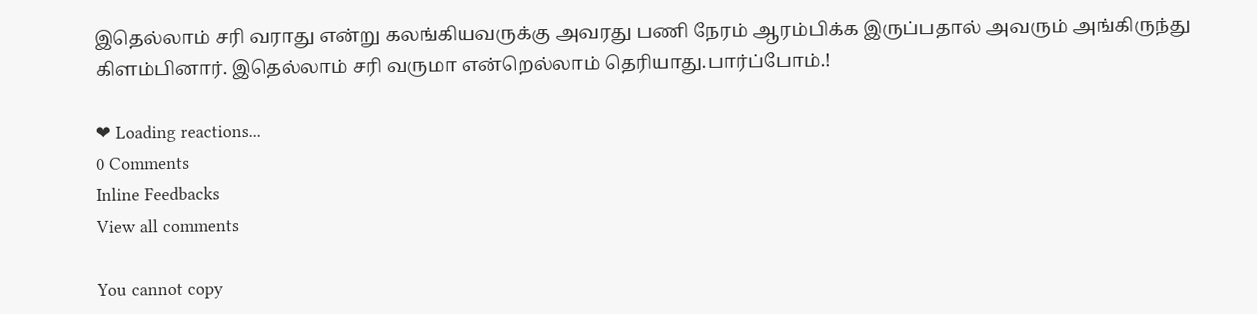இதெல்லாம் சரி வராது என்று கலங்கியவருக்கு அவரது பணி நேரம் ஆரம்பிக்க இருப்பதால் அவரும் அங்கிருந்து கிளம்பினார். இதெல்லாம் சரி வருமா என்றெல்லாம் தெரியாது.பார்ப்போம்.!

❤ Loading reactions...
0 Comments
Inline Feedbacks
View all comments

You cannot copy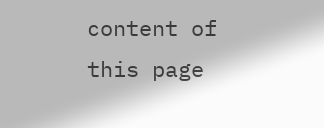content of this page